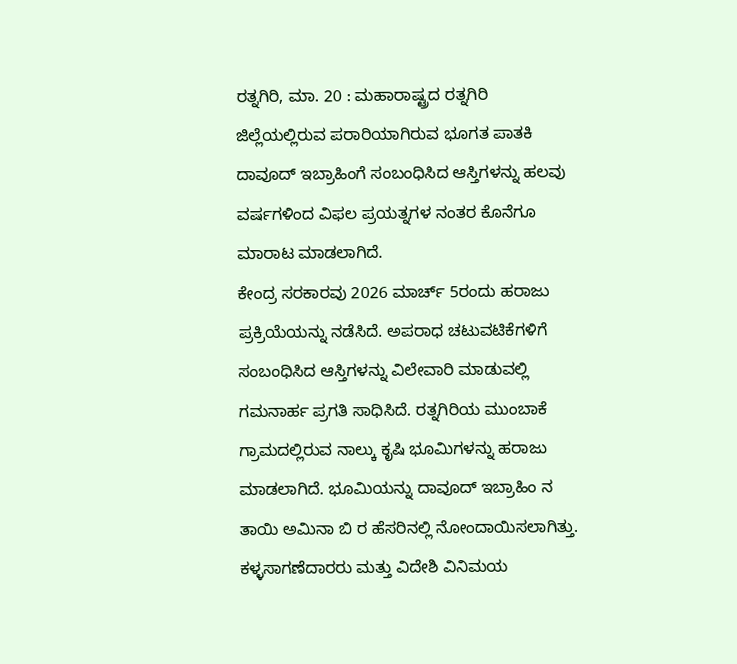ರತ್ನಗಿರಿ, ಮಾ. 20 : ಮಹಾರಾಷ್ಟ್ರದ ರತ್ನಗಿರಿ ಜಿಲ್ಲೆಯಲ್ಲಿರುವ ಪರಾರಿಯಾಗಿರುವ ಭೂಗತ ಪಾತಕಿ ದಾವೂದ್ ಇಬ್ರಾಹಿಂಗೆ ಸಂಬಂಧಿಸಿದ ಆಸ್ತಿಗಳನ್ನು ಹಲವು ವರ್ಷಗಳಿಂದ ವಿಫಲ ಪ್ರಯತ್ನಗಳ ನಂತರ ಕೊನೆಗೂ ಮಾರಾಟ ಮಾಡಲಾಗಿದೆ.
ಕೇಂದ್ರ ಸರಕಾರವು 2026 ಮಾರ್ಚ್ 5ರಂದು ಹರಾಜು ಪ್ರಕ್ರಿಯೆಯನ್ನು ನಡೆಸಿದೆ. ಅಪರಾಧ ಚಟುವಟಿಕೆಗಳಿಗೆ ಸಂಬಂಧಿಸಿದ ಆಸ್ತಿಗಳನ್ನು ವಿಲೇವಾರಿ ಮಾಡುವಲ್ಲಿ ಗಮನಾರ್ಹ ಪ್ರಗತಿ ಸಾಧಿಸಿದೆ. ರತ್ನಗಿರಿಯ ಮುಂಬಾಕೆ ಗ್ರಾಮದಲ್ಲಿರುವ ನಾಲ್ಕು ಕೃಷಿ ಭೂಮಿಗಳನ್ನು ಹರಾಜು ಮಾಡಲಾಗಿದೆ. ಭೂಮಿಯನ್ನು ದಾವೂದ್ ಇಬ್ರಾಹಿಂ ನ ತಾಯಿ ಅಮಿನಾ ಬಿ ರ ಹೆಸರಿನಲ್ಲಿ ನೋಂದಾಯಿಸಲಾಗಿತ್ತು.
ಕಳ್ಳಸಾಗಣೆದಾರರು ಮತ್ತು ವಿದೇಶಿ ವಿನಿಮಯ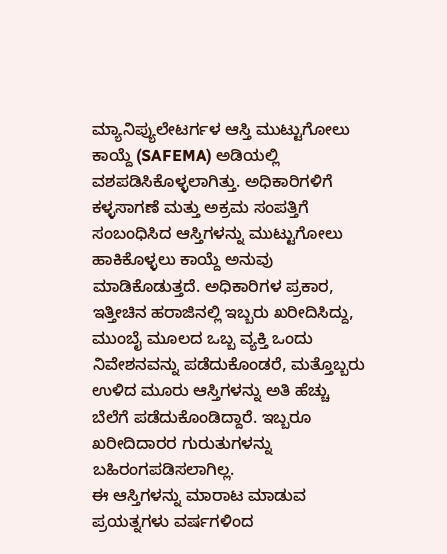ಮ್ಯಾನಿಪ್ಯುಲೇಟರ್ಗಳ ಆಸ್ತಿ ಮುಟ್ಟುಗೋಲು ಕಾಯ್ದೆ (SAFEMA) ಅಡಿಯಲ್ಲಿ ವಶಪಡಿಸಿಕೊಳ್ಳಲಾಗಿತ್ತು. ಅಧಿಕಾರಿಗಳಿಗೆ ಕಳ್ಳಸಾಗಣೆ ಮತ್ತು ಅಕ್ರಮ ಸಂಪತ್ತಿಗೆ ಸಂಬಂಧಿಸಿದ ಆಸ್ತಿಗಳನ್ನು ಮುಟ್ಟುಗೋಲು ಹಾಕಿಕೊಳ್ಳಲು ಕಾಯ್ದೆ ಅನುವು ಮಾಡಿಕೊಡುತ್ತದೆ. ಅಧಿಕಾರಿಗಳ ಪ್ರಕಾರ, ಇತ್ತೀಚಿನ ಹರಾಜಿನಲ್ಲಿ ಇಬ್ಬರು ಖರೀದಿಸಿದ್ದು, ಮುಂಬೈ ಮೂಲದ ಒಬ್ಬ ವ್ಯಕ್ತಿ ಒಂದು ನಿವೇಶನವನ್ನು ಪಡೆದುಕೊಂಡರೆ, ಮತ್ತೊಬ್ಬರು ಉಳಿದ ಮೂರು ಆಸ್ತಿಗಳನ್ನು ಅತಿ ಹೆಚ್ಚು ಬೆಲೆಗೆ ಪಡೆದುಕೊಂಡಿದ್ದಾರೆ. ಇಬ್ಬರೂ ಖರೀದಿದಾರರ ಗುರುತುಗಳನ್ನು ಬಹಿರಂಗಪಡಿಸಲಾಗಿಲ್ಲ.
ಈ ಆಸ್ತಿಗಳನ್ನು ಮಾರಾಟ ಮಾಡುವ ಪ್ರಯತ್ನಗಳು ವರ್ಷಗಳಿಂದ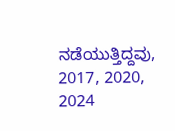ನಡೆಯುತ್ತಿದ್ದವು, 2017, 2020, 2024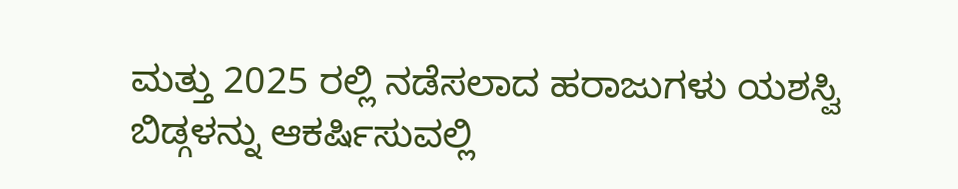ಮತ್ತು 2025 ರಲ್ಲಿ ನಡೆಸಲಾದ ಹರಾಜುಗಳು ಯಶಸ್ವಿ ಬಿಡ್ಗಳನ್ನು ಆಕರ್ಷಿಸುವಲ್ಲಿ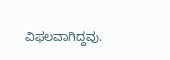ವಿಫಲವಾಗಿದ್ದವು.